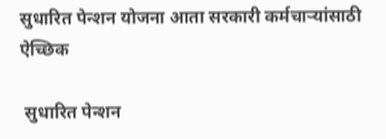सुधारित पेन्शन योजना आता सरकारी कर्मचाऱ्यांसाठी ऐच्छिक

 सुधारित पेन्शन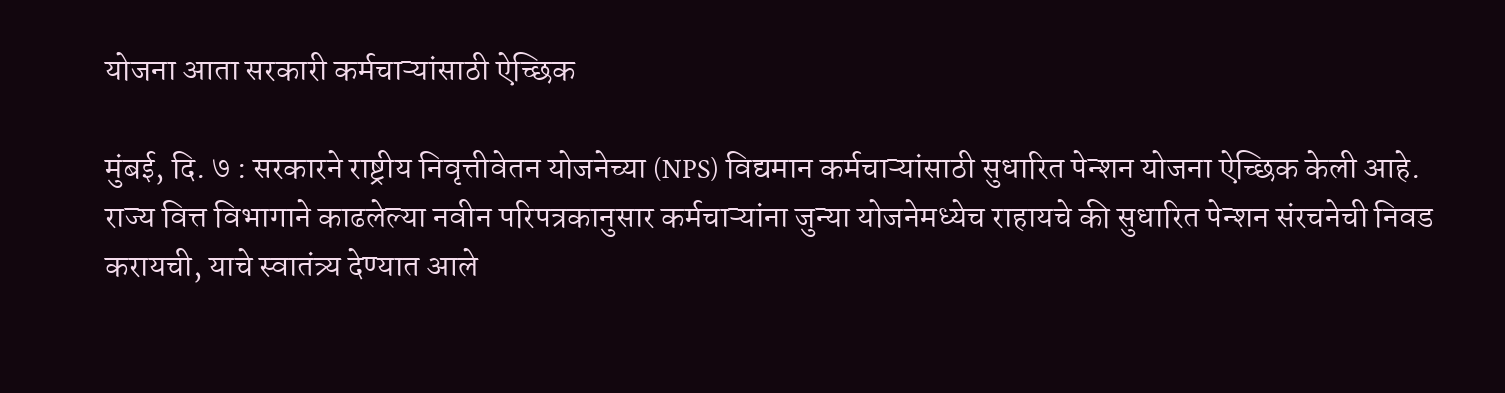योजना आता सरकारी कर्मचाऱ्यांसाठी ऐच्छिक

मुंबई, दि. ७ : सरकारने राष्ट्रीय निवृत्तीवेतन योजनेच्या (NPS) विद्यमान कर्मचाऱ्यांसाठी सुधारित पेन्शन योजना ऐच्छिक केली आहे. राज्य वित्त विभागाने काढलेल्या नवीन परिपत्रकानुसार कर्मचाऱ्यांना जुन्या योजनेमध्येच राहायचे की सुधारित पेन्शन संरचनेची निवड करायची, याचे स्वातंत्र्य देण्यात आले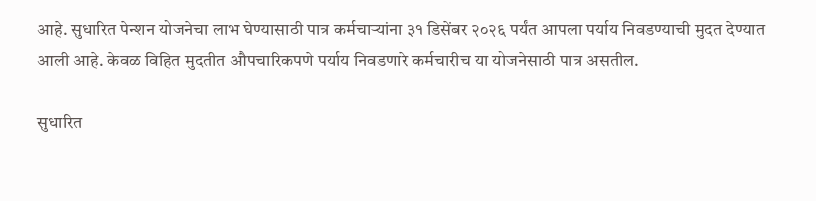आहे. सुधारित पेन्शन योजनेचा लाभ घेण्यासाठी पात्र कर्मचाऱ्यांना ३१ डिसेंबर २०२६ पर्यंत आपला पर्याय निवडण्याची मुदत देण्यात आली आहे. केवळ विहित मुदतीत औपचारिकपणे पर्याय निवडणारे कर्मचारीच या योजनेसाठी पात्र असतील.

सुधारित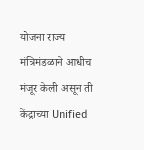योजना राज्य मंत्रिमंडळाने आधीच मंजूर केली असून ती केंद्राच्या Unified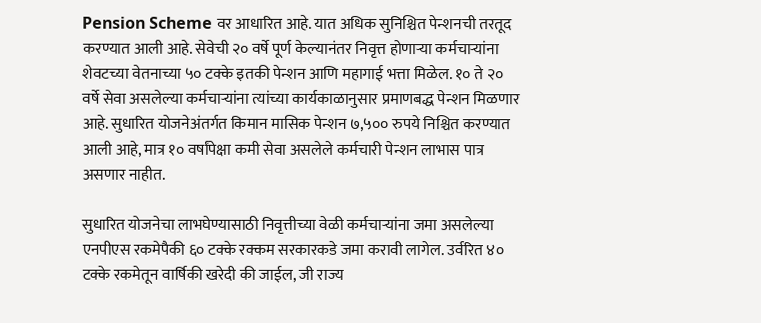Pension Scheme वर आधारित आहे. यात अधिक सुनिश्चित पेन्शनची तरतूद करण्यात आली आहे. सेवेची २० वर्षे पूर्ण केल्यानंतर निवृत्त होणाऱ्या कर्मचाऱ्यांना शेवटच्या वेतनाच्या ५० टक्के इतकी पेन्शन आणि महागाई भत्ता मिळेल. १० ते २० वर्षे सेवा असलेल्या कर्मचाऱ्यांना त्यांच्या कार्यकाळानुसार प्रमाणबद्ध पेन्शन मिळणार आहे. सुधारित योजनेअंतर्गत किमान मासिक पेन्शन ७,५०० रुपये निश्चित करण्यात आली आहे, मात्र १० वर्षांपेक्षा कमी सेवा असलेले कर्मचारी पेन्शन लाभास पात्र असणार नाहीत.

सुधारित योजनेचा लाभघेण्यासाठी निवृत्तीच्या वेळी कर्मचाऱ्यांना जमा असलेल्या एनपीएस रकमेपैकी ६० टक्के रक्कम सरकारकडे जमा करावी लागेल. उर्वरित ४० टक्के रकमेतून वार्षिकी खरेदी की जाईल, जी राज्य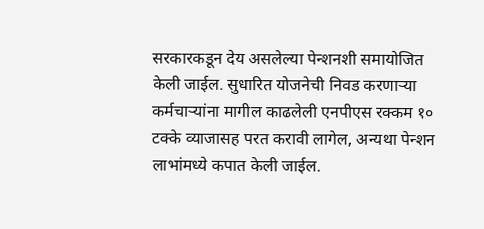सरकारकडून देय असलेल्या पेन्शनशी समायोजित केली जाईल. सुधारित योजनेची निवड करणाऱ्या कर्मचाऱ्यांना मागील काढलेली एनपीएस रक्कम १० टक्के व्याजासह परत करावी लागेल, अन्यथा पेन्शन लाभांमध्ये कपात केली जाईल.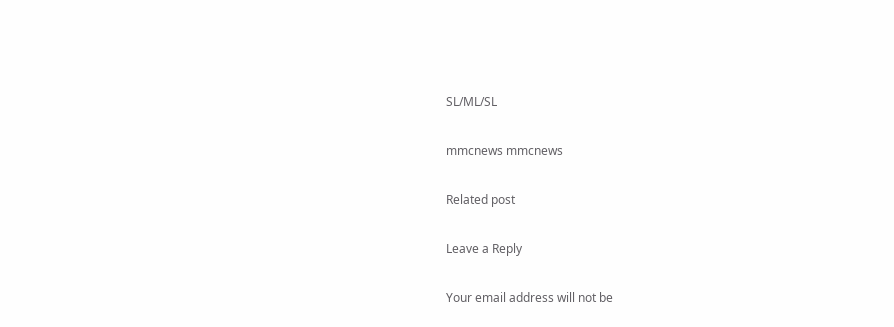SL/ML/SL

mmcnews mmcnews

Related post

Leave a Reply

Your email address will not be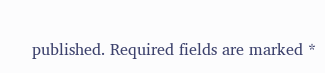published. Required fields are marked *